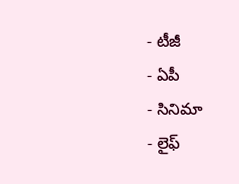- టీజీ
- ఏపీ
- సినిమా
- లైఫ్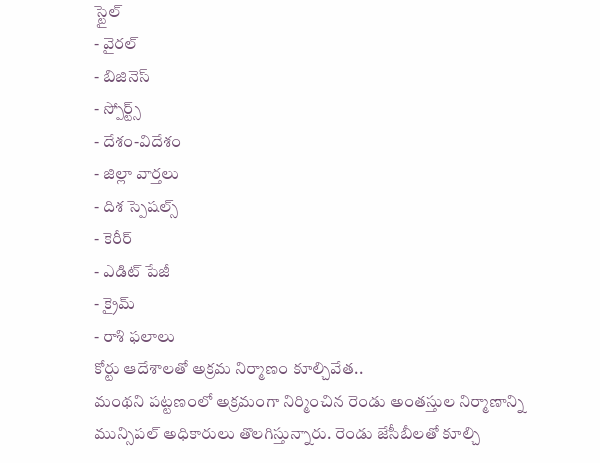స్టైల్
- వైరల్
- బిజినెస్
- స్పోర్ట్స్
- దేశం-విదేశం
- జిల్లా వార్తలు
- దిశ స్పెషల్స్
- కెరీర్
- ఎడిట్ పేజీ
- క్రైమ్
- రాశి ఫలాలు
కోర్టు ఆదేశాలతో అక్రమ నిర్మాణం కూల్చివేత..
మంథని పట్టణంలో అక్రమంగా నిర్మించిన రెండు అంతస్తుల నిర్మాణాన్ని మున్సిపల్ అధికారులు తొలగిస్తున్నారు. రెండు జేసీబీలతో కూల్చి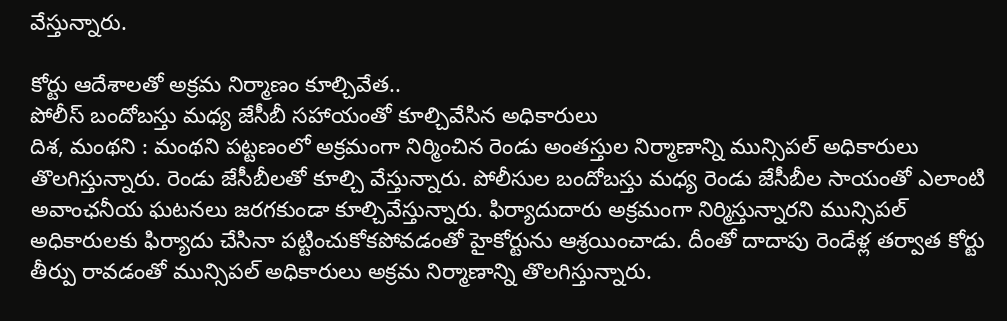వేస్తున్నారు.

కోర్టు ఆదేశాలతో అక్రమ నిర్మాణం కూల్చివేత..
పోలీస్ బందోబస్తు మధ్య జేసీబీ సహాయంతో కూల్చివేసిన అధికారులు
దిశ, మంథని : మంథని పట్టణంలో అక్రమంగా నిర్మించిన రెండు అంతస్తుల నిర్మాణాన్ని మున్సిపల్ అధికారులు తొలగిస్తున్నారు. రెండు జేసీబీలతో కూల్చి వేస్తున్నారు. పోలీసుల బందోబస్తు మధ్య రెండు జేసీబీల సాయంతో ఎలాంటి అవాంఛనీయ ఘటనలు జరగకుండా కూల్చివేస్తున్నారు. ఫిర్యాదుదారు అక్రమంగా నిర్మిస్తున్నారని మున్సిపల్ అధికారులకు ఫిర్యాదు చేసినా పట్టించుకోకపోవడంతో హైకోర్టును ఆశ్రయించాడు. దీంతో దాదాపు రెండేళ్ల తర్వాత కోర్టు తీర్పు రావడంతో మున్సిపల్ అధికారులు అక్రమ నిర్మాణాన్ని తొలగిస్తున్నారు.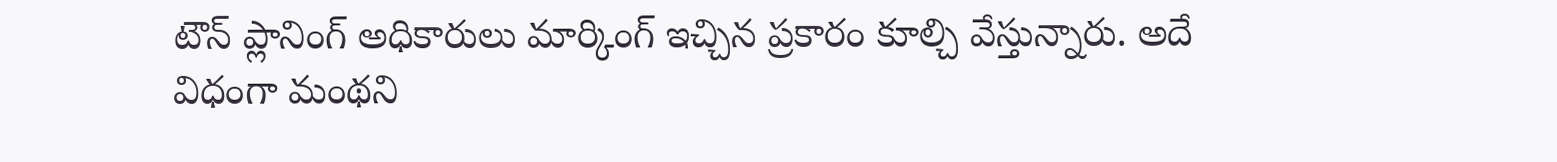టౌన్ ప్లానింగ్ అధికారులు మార్కింగ్ ఇచ్చిన ప్రకారం కూల్చి వేస్తున్నారు. అదే విధంగా మంథని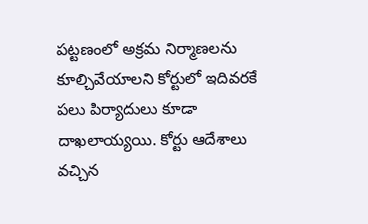పట్టణంలో అక్రమ నిర్మాణలను కూల్చివేయాలని కోర్టులో ఇదివరకే పలు పిర్యాదులు కూడా దాఖలాయ్యయి. కోర్టు ఆదేశాలు వచ్చిన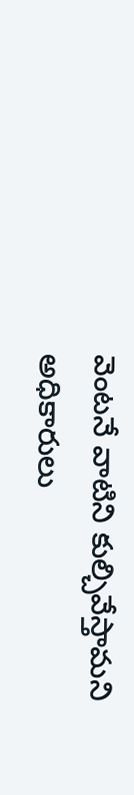వెంటనే వాటిని కుల్చివేస్తామని అధికారులు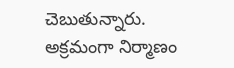చెబుతున్నారు. అక్రమంగా నిర్మాణం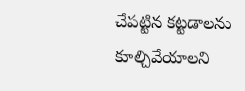చేపట్టిన కట్టడాలను కూల్చివేయాలని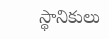స్థానికులు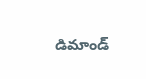డిమాండ్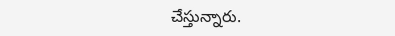చేస్తున్నారు.